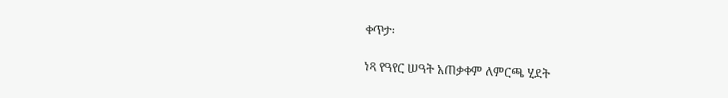ቀጥታ፡

ነጻ የዓየር ሠዓት አጠቃቀም ለምርጫ ሂደት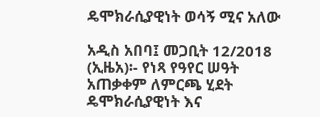ዴሞክራሲያዊነት ወሳኝ ሚና አለው

አዲስ አበባ፤ መጋቢት 12/2018 (ኢዜአ)፡- የነጻ የዓየር ሠዓት አጠቃቀም ለምርጫ ሂደት ዴሞክራሲያዊነት እና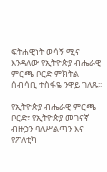ፍትሐዊነት ወሳኝ ሚና እንዳለው የኢትዮጵያ ብሔራዊ ምርጫ ቦርድ ምክትል ሰብሳቢ ተስፋዬ ንዋይ ገለጹ፡፡

የኢትዮጵያ ብሔራዊ ምርጫ ቦርድ፣ የኢትዮጵያ መገናኛ ብዙኃን ባለሥልጣን እና የፖለቲካ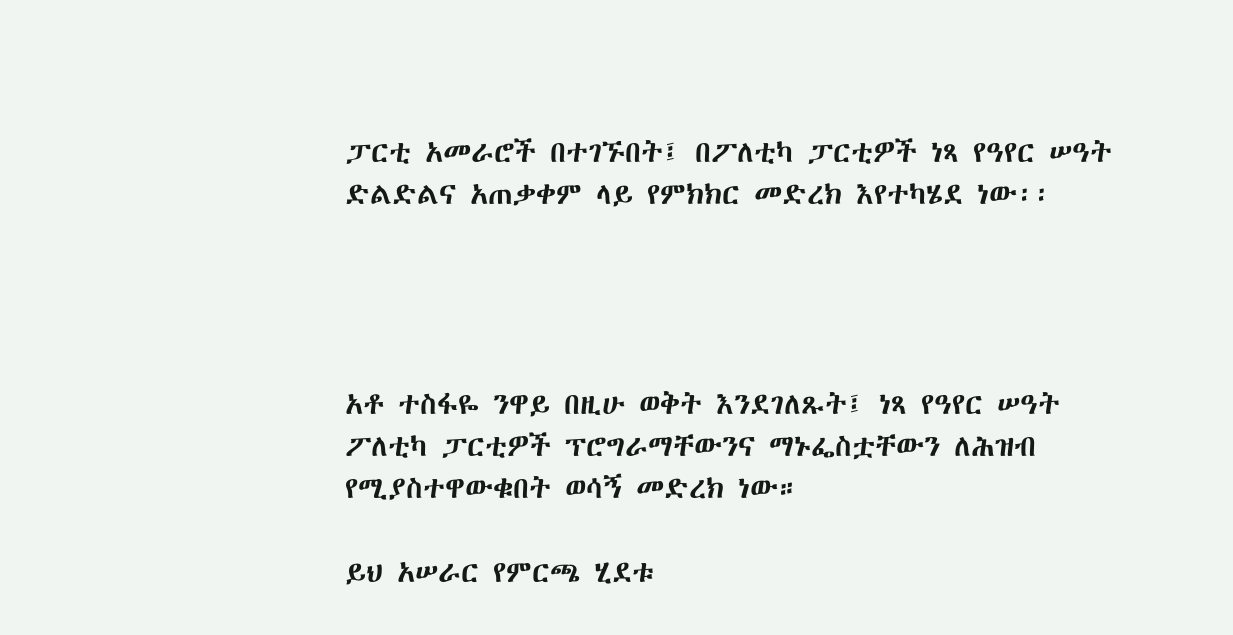ፓርቲ አመራሮች በተገኙበት፤ በፖለቲካ ፓርቲዎች ነጻ የዓየር ሠዓት ድልድልና አጠቃቀም ላይ የምክክር መድረክ እየተካሄደ ነው፡፡




አቶ ተስፋዬ ንዋይ በዚሁ ወቅት እንደገለጹት፤ ነጻ የዓየር ሠዓት ፖለቲካ ፓርቲዎች ፕሮግራማቸውንና ማኑፌስቷቸውን ለሕዝብ የሚያስተዋውቁበት ወሳኝ መድረክ ነው።

ይህ አሠራር የምርጫ ሂደቱ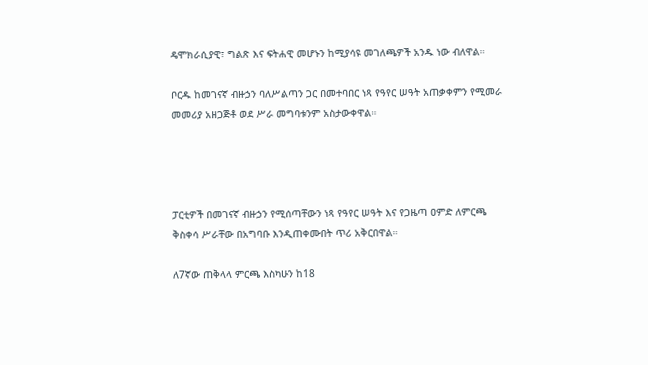ዴሞክራሲያዊ፣ ግልጽ እና ፍትሐዊ መሆኑን ከሚያሳዩ መገለጫዎች አንዱ ነው ብለዋል።

ቦርዱ ከመገናኛ ብዙኃን ባለሥልጣን ጋር በመተባበር ነጻ የዓየር ሠዓት አጠቃቀምን የሚመራ መመሪያ አዘጋጅቶ ወደ ሥራ መግባቱንም አስታውቀዋል።




ፓርቲዎች በመገናኛ ብዙኃን የሚሰጣቸውን ነጻ የዓየር ሠዓት እና የጋዜጣ ዐምድ ለምርጫ ቅስቀሳ ሥራቸው በአግባቡ እንዲጠቀሙበት ጥሪ አቅርበዋል።

ለ7ኛው ጠቅላላ ምርጫ እስካሁን ከ18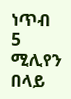ነጥብ 5 ሚሊየን በላይ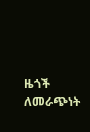ዜጎች ለመራጭነት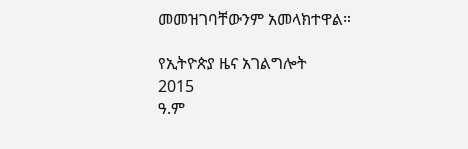መመዝገባቸውንም አመላክተዋል።

የኢትዮጵያ ዜና አገልግሎት
2015
ዓ.ም